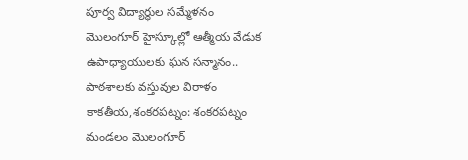పూర్వ విద్యార్థుల సమ్మేళనం
మొలంగూర్ హైస్కూల్లో ఆత్మీయ వేడుక
ఉపాధ్యాయులకు ఘన సన్మానం.. పాఠశాలకు వస్తువుల విరాళం
కాకతీయ,శంకరపట్నం: శంకరపట్నం మండలం మొలంగూర్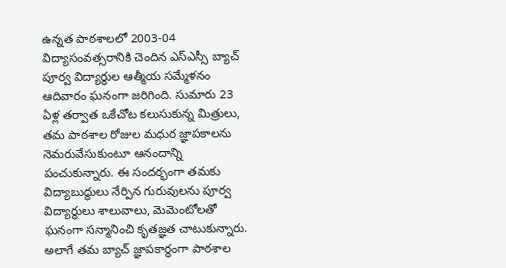ఉన్నత పాఠశాలలో 2003-04 విద్యాసంవత్సరానికి చెందిన ఎస్ఎస్సీ బ్యాచ్ పూర్వ విద్యార్థుల ఆత్మీయ సమ్మేళనం ఆదివారం ఘనంగా జరిగింది. సుమారు 23 ఏళ్ల తర్వాత ఒకేచోట కలుసుకున్న మిత్రులు, తమ పాఠశాల రోజుల మధుర జ్ఞాపకాలను నెమరువేసుకుంటూ ఆనందాన్ని పంచుకున్నారు. ఈ సందర్భంగా తమకు విద్యాబుద్ధులు నేర్పిన గురువులను పూర్వ విద్యార్థులు శాలువాలు, మెమెంటోలతో ఘనంగా సన్మానించి కృతజ్ఞత చాటుకున్నారు. అలాగే తమ బ్యాచ్ జ్ఞాపకార్థంగా పాఠశాల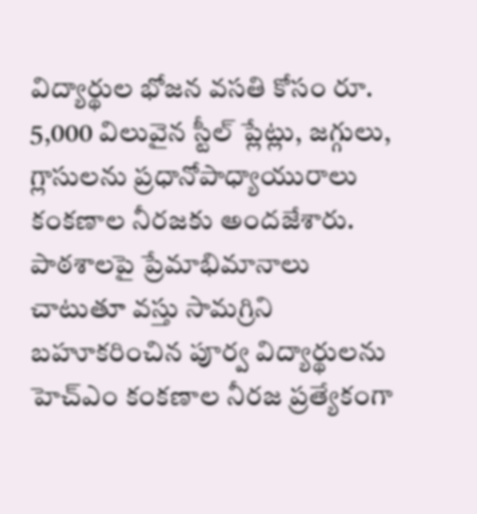విద్యార్థుల భోజన వసతి కోసం రూ. 5,000 విలువైన స్టీల్ ప్లేట్లు, జగ్గులు, గ్లాసులను ప్రధానోపాధ్యాయురాలు కంకణాల నీరజకు అందజేశారు.
పాఠశాలపై ప్రేమాభిమానాలు చాటుతూ వస్తు సామగ్రిని బహూకరించిన పూర్వ విద్యార్థులను హెచ్ఎం కంకణాల నీరజ ప్రత్యేకంగా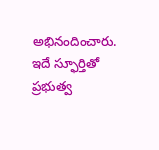అభినందించారు. ఇదే స్ఫూర్తితో ప్రభుత్వ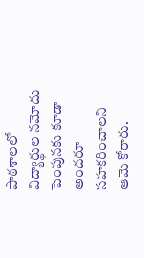పాఠశాలలో విద్యార్థుల నమోదు పెంపునకు కూడా అందరూ సహకరించాలని ఆమె కోరారు.